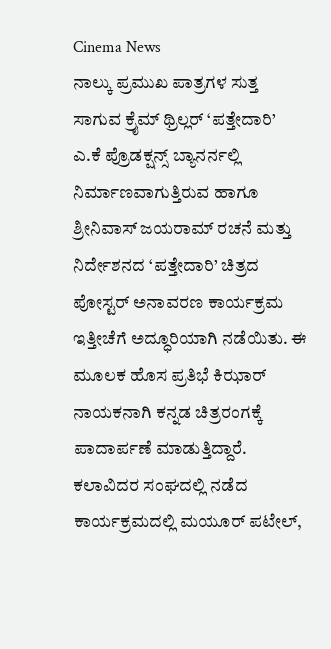Cinema News
ನಾಲ್ಕು ಪ್ರಮುಖ ಪಾತ್ರಗಳ ಸುತ್ತ ಸಾಗುವ ಕ್ರೈಮ್ ಥ್ರಿಲ್ಲರ್ ‘ಪತ್ತೇದಾರಿ’
ಎ.ಕೆ ಪ್ರೊಡಕ್ಷನ್ಸ್ ಬ್ಯಾನರ್ನಲ್ಲಿ ನಿರ್ಮಾಣವಾಗುತ್ತಿರುವ ಹಾಗೂ ಶ್ರೀನಿವಾಸ್ ಜಯರಾಮ್ ರಚನೆ ಮತ್ತು ನಿರ್ದೇಶನದ ‘ಪತ್ತೇದಾರಿ’ ಚಿತ್ರದ ಪೋಸ್ಟರ್ ಅನಾವರಣ ಕಾರ್ಯಕ್ರಮ ಇತ್ತೀಚೆಗೆ ಅದ್ಧೂರಿಯಾಗಿ ನಡೆಯಿತು. ಈ ಮೂಲಕ ಹೊಸ ಪ್ರತಿಭೆ ಕಿಝಾರ್ ನಾಯಕನಾಗಿ ಕನ್ನಡ ಚಿತ್ರರಂಗಕ್ಕೆ ಪಾದಾರ್ಪಣೆ ಮಾಡುತ್ತಿದ್ದಾರೆ.
ಕಲಾವಿದರ ಸಂಘದಲ್ಲಿ ನಡೆದ ಕಾರ್ಯಕ್ರಮದಲ್ಲಿ ಮಯೂರ್ ಪಟೇಲ್,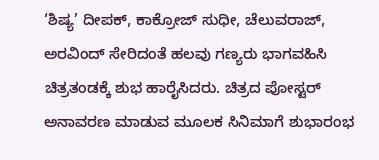‘ಶಿಷ್ಯ’ ದೀಪಕ್, ಕಾಕ್ರೋಜ್ ಸುಧೀ, ಚೆಲುವರಾಜ್, ಅರವಿಂದ್ ಸೇರಿದಂತೆ ಹಲವು ಗಣ್ಯರು ಭಾಗವಹಿಸಿ ಚಿತ್ರತಂಡಕ್ಕೆ ಶುಭ ಹಾರೈಸಿದರು. ಚಿತ್ರದ ಪೋಸ್ಟರ್ ಅನಾವರಣ ಮಾಡುವ ಮೂಲಕ ಸಿನಿಮಾಗೆ ಶುಭಾರಂಭ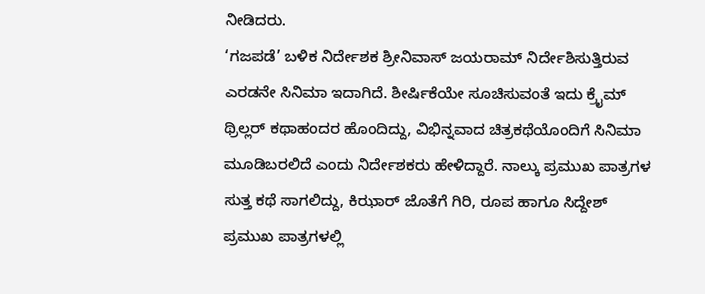ನೀಡಿದರು.
‘ಗಜಪಡೆ’ ಬಳಿಕ ನಿರ್ದೇಶಕ ಶ್ರೀನಿವಾಸ್ ಜಯರಾಮ್ ನಿರ್ದೇಶಿಸುತ್ತಿರುವ ಎರಡನೇ ಸಿನಿಮಾ ಇದಾಗಿದೆ. ಶೀರ್ಷಿಕೆಯೇ ಸೂಚಿಸುವಂತೆ ಇದು ಕ್ರೈಮ್ ಥ್ರಿಲ್ಲರ್ ಕಥಾಹಂದರ ಹೊಂದಿದ್ದು, ವಿಭಿನ್ನವಾದ ಚಿತ್ರಕಥೆಯೊಂದಿಗೆ ಸಿನಿಮಾ ಮೂಡಿಬರಲಿದೆ ಎಂದು ನಿರ್ದೇಶಕರು ಹೇಳಿದ್ದಾರೆ. ನಾಲ್ಕು ಪ್ರಮುಖ ಪಾತ್ರಗಳ ಸುತ್ತ ಕಥೆ ಸಾಗಲಿದ್ದು, ಕಿಝಾರ್ ಜೊತೆಗೆ ಗಿರಿ, ರೂಪ ಹಾಗೂ ಸಿದ್ದೇಶ್ ಪ್ರಮುಖ ಪಾತ್ರಗಳಲ್ಲಿ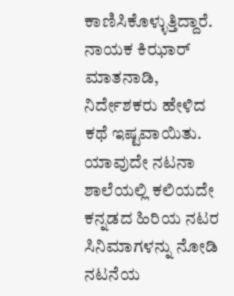ಕಾಣಿಸಿಕೊಳ್ಳುತ್ತಿದ್ದಾರೆ.
ನಾಯಕ ಕಿಝಾರ್ ಮಾತನಾಡಿ, ನಿರ್ದೇಶಕರು ಹೇಳಿದ ಕಥೆ ಇಷ್ಟವಾಯಿತು. ಯಾವುದೇ ನಟನಾ ಶಾಲೆಯಲ್ಲಿ ಕಲಿಯದೇ ಕನ್ನಡದ ಹಿರಿಯ ನಟರ ಸಿನಿಮಾಗಳನ್ನು ನೋಡಿ ನಟನೆಯ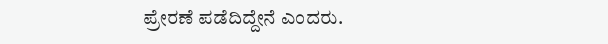ಪ್ರೇರಣೆ ಪಡೆದಿದ್ದೇನೆ ಎಂದರು.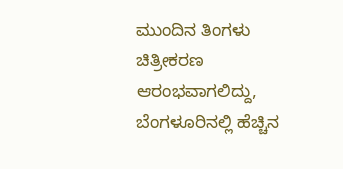ಮುಂದಿನ ತಿಂಗಳು ಚಿತ್ರೀಕರಣ ಆರಂಭವಾಗಲಿದ್ದು, ಬೆಂಗಳೂರಿನಲ್ಲಿ ಹೆಚ್ಚಿನ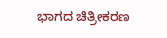ಭಾಗದ ಚಿತ್ರೀಕರಣ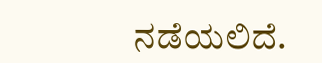ನಡೆಯಲಿದೆ.